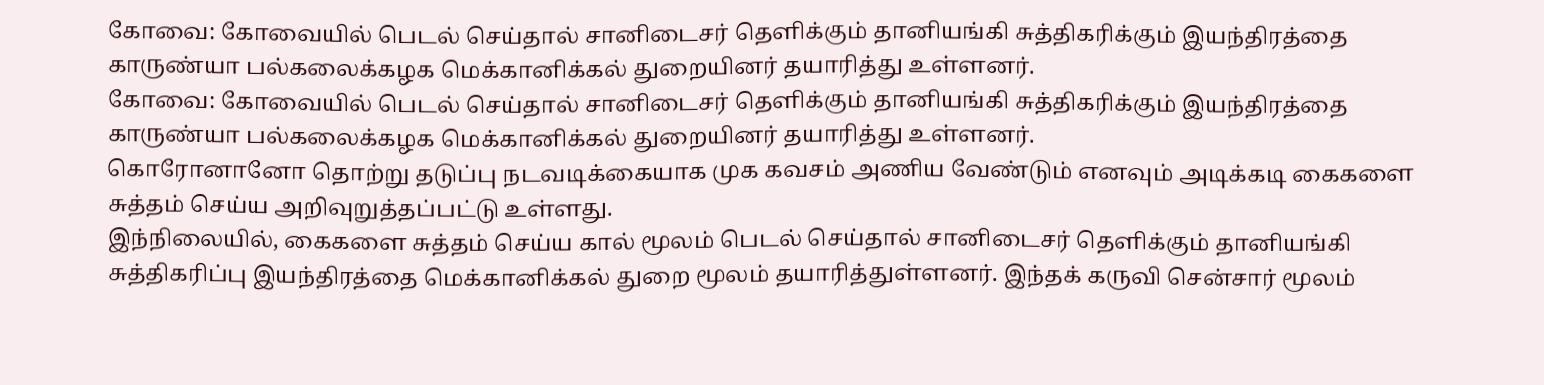கோவை: கோவையில் பெடல் செய்தால் சானிடைசர் தெளிக்கும் தானியங்கி சுத்திகரிக்கும் இயந்திரத்தை காருண்யா பல்கலைக்கழக மெக்கானிக்கல் துறையினர் தயாரித்து உள்ளனர்.
கோவை: கோவையில் பெடல் செய்தால் சானிடைசர் தெளிக்கும் தானியங்கி சுத்திகரிக்கும் இயந்திரத்தை காருண்யா பல்கலைக்கழக மெக்கானிக்கல் துறையினர் தயாரித்து உள்ளனர்.
கொரோனானோ தொற்று தடுப்பு நடவடிக்கையாக முக கவசம் அணிய வேண்டும் எனவும் அடிக்கடி கைகளை சுத்தம் செய்ய அறிவுறுத்தப்பட்டு உள்ளது.
இந்நிலையில், கைகளை சுத்தம் செய்ய கால் மூலம் பெடல் செய்தால் சானிடைசர் தெளிக்கும் தானியங்கி சுத்திகரிப்பு இயந்திரத்தை மெக்கானிக்கல் துறை மூலம் தயாரித்துள்ளனர். இந்தக் கருவி சென்சார் மூலம்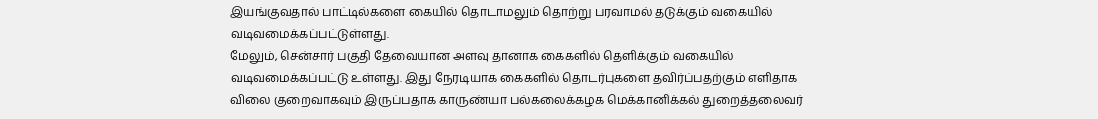இயங்குவதால் பாட்டில்களை கையில் தொடாமலும் தொற்று பரவாமல் தடுக்கும் வகையில் வடிவமைக்கப்பட்டுள்ளது.
மேலும், சென்சார் பகுதி தேவையான அளவு தானாக கைகளில் தெளிக்கும் வகையில் வடிவமைக்கப்பட்டு உள்ளது. இது நேரடியாக கைகளில் தொடர்புகளை தவிர்ப்பதற்கும் எளிதாக விலை குறைவாகவும் இருப்பதாக காருண்யா பல்கலைக்கழக மெக்கானிக்கல் துறைத்தலைவர்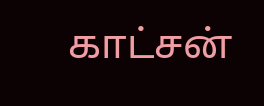காட்சன்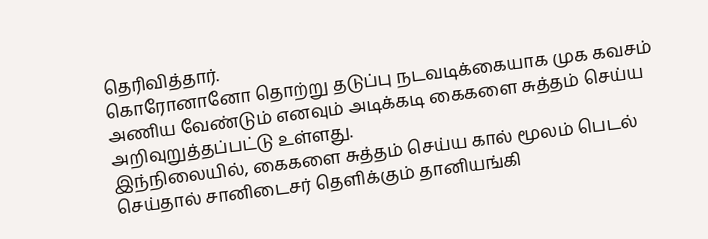தெரிவித்தார்.
கொரோனானோ தொற்று தடுப்பு நடவடிக்கையாக முக கவசம் அணிய வேண்டும் எனவும் அடிக்கடி கைகளை சுத்தம் செய்ய அறிவுறுத்தப்பட்டு உள்ளது.
இந்நிலையில், கைகளை சுத்தம் செய்ய கால் மூலம் பெடல் செய்தால் சானிடைசர் தெளிக்கும் தானியங்கி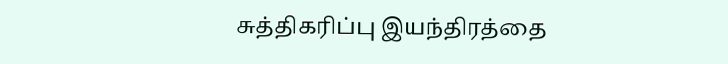சுத்திகரிப்பு இயந்திரத்தை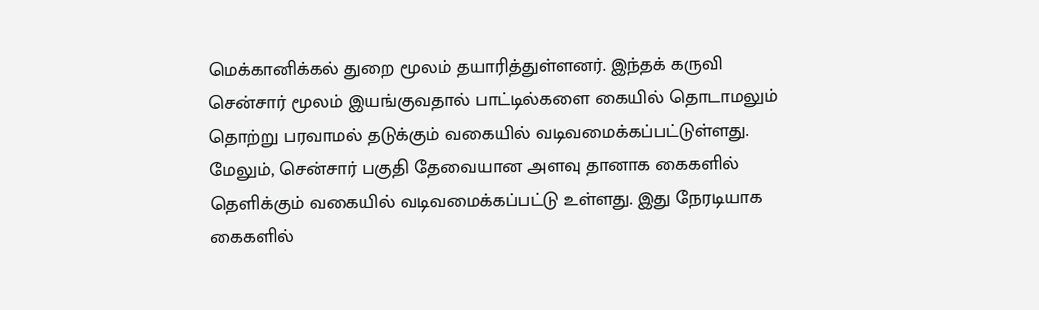மெக்கானிக்கல் துறை மூலம் தயாரித்துள்ளனர். இந்தக் கருவி சென்சார் மூலம் இயங்குவதால் பாட்டில்களை கையில் தொடாமலும் தொற்று பரவாமல் தடுக்கும் வகையில் வடிவமைக்கப்பட்டுள்ளது.
மேலும், சென்சார் பகுதி தேவையான அளவு தானாக கைகளில் தெளிக்கும் வகையில் வடிவமைக்கப்பட்டு உள்ளது. இது நேரடியாக கைகளில்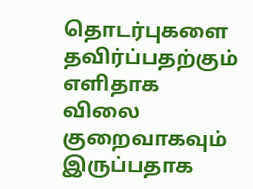தொடர்புகளை தவிர்ப்பதற்கும் எளிதாக விலை குறைவாகவும் இருப்பதாக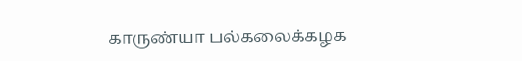காருண்யா பல்கலைக்கழக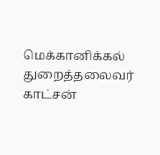மெக்கானிக்கல் துறைத்தலைவர் காட்சன்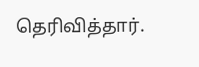தெரிவித்தார்.